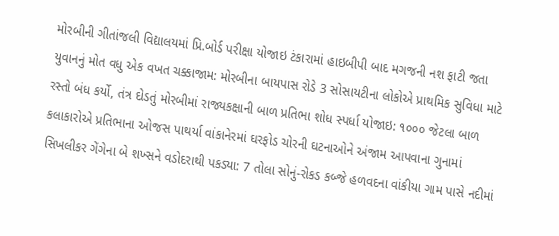મોરબીની ગીતાંજલી વિદ્યાલયમાં પ્રિ.બોર્ડ પરીક્ષા યોજાઇ ટંકારામાં હાઇબીપી બાદ મગજની નશ ફાટી જતા યુવાનનું મોત વધુ એક વખત ચક્કાજામ: મોરબીના બાયપાસ રોડે 3 સોસાયટીના લોકોએ પ્રાથમિક સુવિધા માટે રસ્તો બંધ કર્યો, તંત્ર દોડતું મોરબીમાં રાજ્યકક્ષાની બાળ પ્રતિભા શોધ સ્પર્ધા યોજાઇ: ૧૦૦૦ જેટલા બાળ કલાકારોએ પ્રતિભાના ઓજસ પાથર્યા વાંકાનેરમાં ઘરફોડ ચોરની ઘટનાઓને અંજામ આપવાના ગુનામાં સિખલીકર ગેંગેના બે શખ્સને વડોદરાથી પકડ્યા: 7 તોલા સોનું-રોકડ કબ્જે હળવદના વાંકીયા ગામ પાસે નદીમાં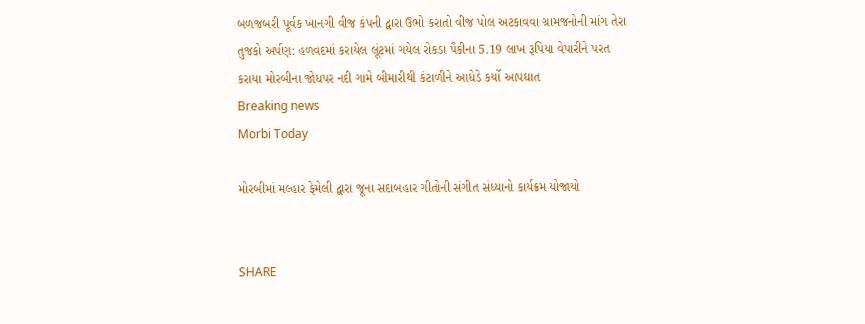બળજબરી પૂર્વક ખાનગી વીજ કંપની દ્વારા ઉભો કરાતો વીજ પોલ અટકાવવા ગ્રામજનોની માંગ તેરા તુજકો અર્પણ: હળવદમાં કરાયેલ લૂંટમાં ગયેલ રોકડા પૈકીના 5.19 લાખ રૂપિયા વેપારીને પરત કરાયા મોરબીના જોધપર નદી ગામે બીમારીથી કંટાળીને આધેડે કર્યો આપઘાત
Breaking news
Morbi Today

મોરબીમાં મલ્હાર ફેમેલી દ્વારા જૂના સદાબહાર ગીતોની સંગીત સંધ્યાનો કાર્યક્રમ યોજાયો


SHARE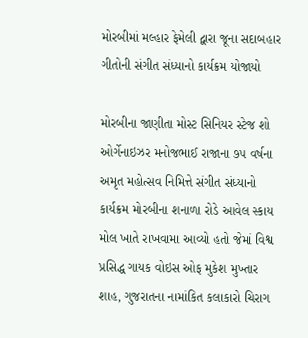મોરબીમાં મલ્હાર ફેમેલી દ્વારા જૂના સદાબહાર ગીતોની સંગીત સંધ્યાનો કાર્યક્રમ યોજાયો

મોરબીના જાણીતા મોસ્ટ સિનિયર સ્ટેજ શો ઓર્ગેનાઇઝર મનોજભાઈ રાજાના ૭૫ વર્ષના અમૃત મહોત્સવ નિમિત્તે સંગીત સંધ્યાનો કાર્યક્રમ મોરબીના શનાળા રોડે આવેલ સ્કાય મોલ ખાતે રાખવામા આવ્યો હતો જેમાં વિશ્વ પ્રસિદ્ધ ગાયક વોઇસ ઓફ મુકેશ મુખ્તાર શાહ, ગુજરાતના નામાંકિત કલાકારો ચિરાગ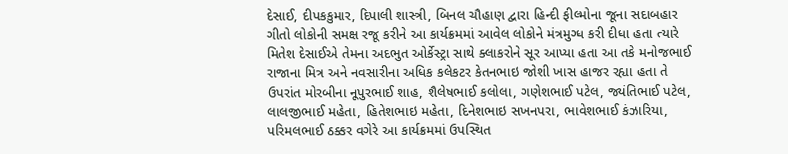દેસાઈ, દીપકકુમાર, દિપાલી શાસ્ત્રી, બિનલ ચૌહાણ દ્વારા હિન્દી ફીલ્મોના જૂના સદાબહાર ગીતો લોકોની સમક્ષ રજૂ કરીને આ કાર્યક્રમમાં આવેલ લોકોને મંત્રમુગ્ધ કરી દીધા હતા ત્યારે મિતેશ દેસાઈએ તેમના અદભુત ઓર્કેસ્ટ્રા સાથે ક્લાકરોને સૂર આપ્યા હતા આ તકે મનોજભાઈ રાજાના મિત્ર અને નવસારીના અધિક કલેકટર કેતનભાઇ જોશી ખાસ હાજર રહ્યા હતા તે ઉપરાંત મોરબીના નૂપુરભાઈ શાહ, શૈલેષભાઈ કલોલા, ગણેશભાઈ પટેલ, જ્યંતિભાઈ પટેલ, લાલજીભાઈ મહેતા, હિતેશભાઇ મહેતા, દિનેશભાઇ સખનપરા, ભાવેશભાઈ કંઝારિયા, પરિમલભાઈ ઠક્કર વગેરે આ કાર્યક્રમમાં ઉપસ્થિત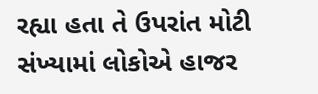રહ્યા હતા તે ઉપરાંત મોટી સંખ્યામાં લોકોએ હાજર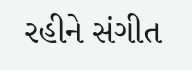રહીને સંગીત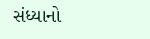સંધ્યાનો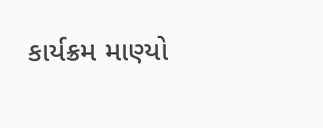કાર્યક્રમ માણ્યો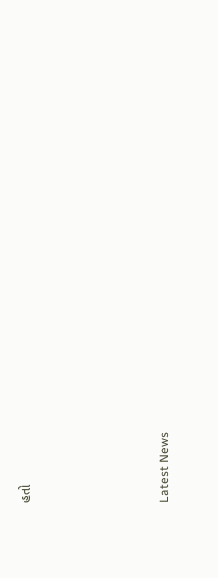હતો






Latest News